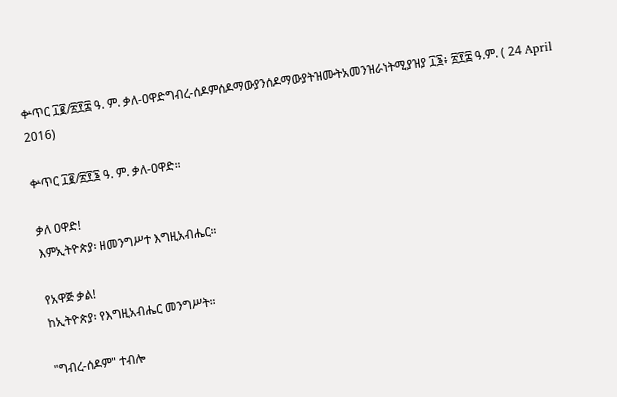ቍጥር ፲፪/፳፻፰ ዓ. ም. ቃለ-ዐዋድግብረ-ሰዶምሰዶማውያንሰዶማውያትዝሙትአመንዝራነትሚያዝያ ፲፮፥ ፳፻፰ ዓ.ም. ( 24 April 2016)

ቍጥር ፲፪/፳፻፮ ዓ. ም. ቃለ-ዐዋድ።

ቃለ ዐዋድ!
እምኢትዮጵያ፡ ዘመንግሥተ እግዚአብሔር።

የአዋጅ ቃል!
ከኢትዮጵያ፡ የእግዚአብሔር መንግሥት።

"ግብረ-ሰዶም" ተብሎ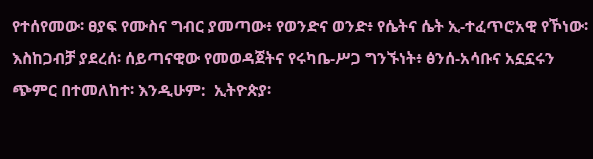የተሰየመው፡ ፀያፍ የሙስና ግብር ያመጣው፥ የወንድና ወንድ፥ የሴትና ሴት ኢ-ተፈጥሮአዊ የኾነው፡ እስከጋብቻ ያደረሰ፡ ሰይጣናዊው የመወዳጀትና የሩካቤ-ሥጋ ግንኙነት፥ ፅንሰ-አሳቡና አኗኗሩን ጭምር በተመለከተ፡ እንዲሁም:  ኢትዮጵያ፡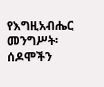የእግዚአብሔር መንግሥት፡ ሰዶሞችን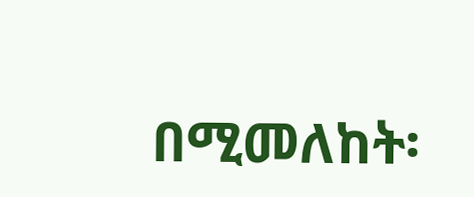በሚመለከት፡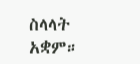ስላላት አቋም።